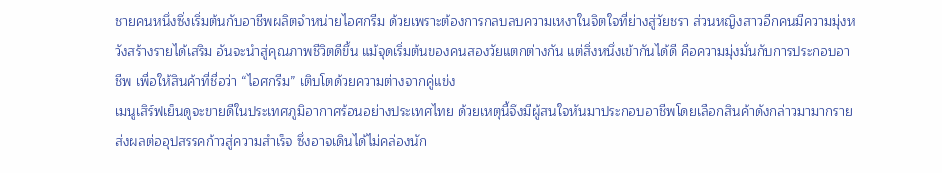ชายคนหนึ่งซึ่งเริ่มต้นกับอาชีพผลิตจำหน่ายไอศกรีม ด้วยเพราะต้องการกลบลบความเหงาในจิตใจที่ย่างสู่วัยชรา ส่วนหญิงสาวอีกคนมีความมุ่งหวังสร้างรายได้เสริม อันจะนำสู่คุณภาพชีวิตดีขึ้น แม้จุดเริ่มต้นของคนสองวัยแตกต่างกัน แต่สิ่งหนึ่งเข้ากันได้ดี คือความมุ่งมั่นกับการประกอบอาชีพ เพื่อให้สินค้าที่ชื่อว่า “ไอศกรีม” เติบโตด้วยความต่างจากคู่แข่ง
เมนูเสิร์ฟเย็นดูจะขายดีในประเทศภูมิอากาศร้อนอย่างประเทศไทย ด้วยเหตุนี้จึงมีผู้สนใจหันมาประกอบอาชีพโดยเลือกสินค้าดังกล่าวมามากราย ส่งผลต่ออุปสรรคก้าวสู่ความสำเร็จ ซึ่งอาจเดินได้ไม่คล่องนัก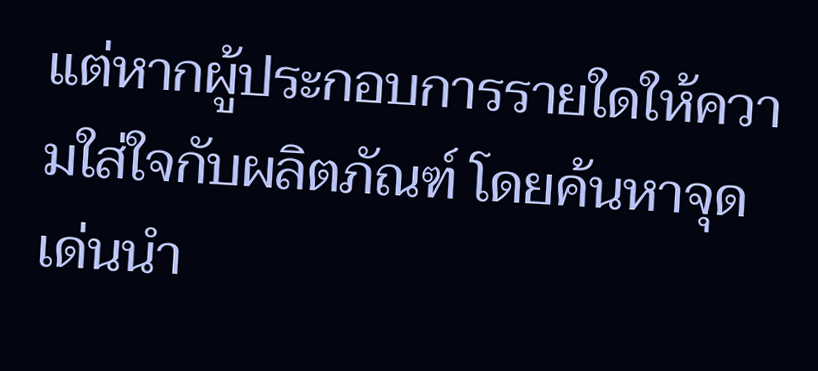แต่หากผู้ประกอบการรายใดให้ความใส่ใจกับผลิตภัณฑ์ โดยค้นหาจุดเด่นนำ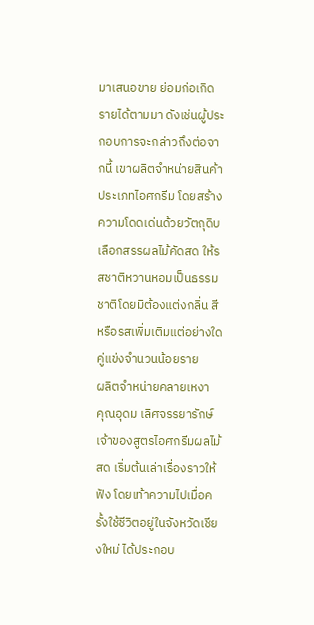มาเสนอขาย ย่อมก่อเกิดรายได้ตามมา ดังเช่นผู้ประกอบการจะกล่าวถึงต่อจากนี้ เขาผลิตจำหน่ายสินค้าประเภทไอศกรีม โดยสร้างความโดดเด่นด้วยวัตถุดิบเลือกสรรผลไม้คัดสด ให้รสชาติหวานหอมเป็นธรรมชาติโดยมิต้องแต่งกลิ่น สี หรือรสเพิ่มเติมแต่อย่างใด
คู่แข่งจำนวนน้อยราย
ผลิตจำหน่ายคลายเหงา
คุณอุดม เลิศจรรยารักษ์ เจ้าของสูตรไอศกรีมผลไม้สด เริ่มต้นเล่าเรื่องราวให้ฟัง โดยเท้าความไปเมื่อครั้งใช้ชีวิตอยู่ในจังหวัดเชียงใหม่ ได้ประกอบ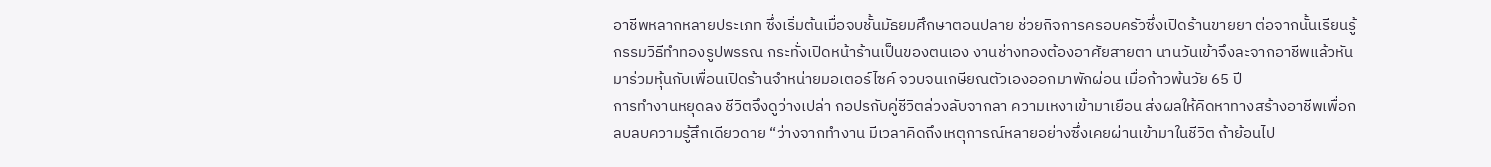อาชีพหลากหลายประเภท ซึ่งเริ่มต้นเมื่อจบชั้นมัธยมศึกษาตอนปลาย ช่วยกิจการครอบครัวซึ่งเปิดร้านขายยา ต่อจากนั้นเรียนรู้กรรมวิธีทำทองรูปพรรณ กระทั่งเปิดหน้าร้านเป็นของตนเอง งานช่างทองต้องอาศัยสายตา นานวันเข้าจึงละจากอาชีพแล้วหันมาร่วมหุ้นกับเพื่อนเปิดร้านจำหน่ายมอเตอร์ไซค์ จวบจนเกษียณตัวเองออกมาพักผ่อน เมื่อก้าวพ้นวัย 65 ปี
การทำงานหยุดลง ชีวิตจึงดูว่างเปล่า กอปรกับคู่ชีวิตล่วงลับจากลา ความเหงาเข้ามาเยือน ส่งผลให้คิดหาทางสร้างอาชีพเพื่อกลบลบความรู้สึกเดียวดาย “ว่างจากทำงาน มีเวลาคิดถึงเหตุการณ์หลายอย่างซึ่งเคยผ่านเข้ามาในชีวิต ถ้าย้อนไป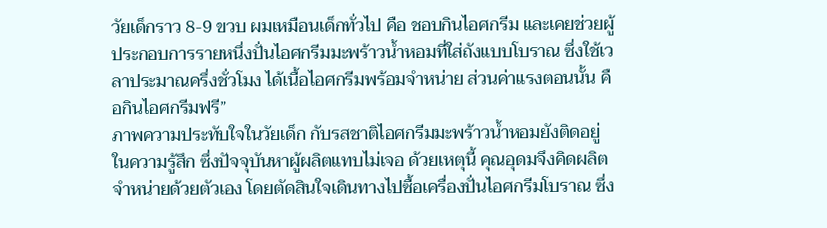วัยเด็กราว 8-9 ขวบ ผมเหมือนเด็กทั่วไป คือ ชอบกินไอศกรีม และเคยช่วยผู้ประกอบการรายหนึ่งปั่นไอศกรีมมะพร้าวน้ำหอมที่ใส่ถังแบบโบราณ ซึ่งใช้เวลาประมาณครึ่งชั่วโมง ได้เนื้อไอศกรีมพร้อมจำหน่าย ส่วนค่าแรงตอนนั้น คือกินไอศกรีมฟรี”
ภาพความประทับใจในวัยเด็ก กับรสชาติไอศกรีมมะพร้าวน้ำหอมยังติดอยู่ในความรู้สึก ซึ่งปัจจุบันหาผู้ผลิตแทบไม่เจอ ด้วยเหตุนี้ คุณอุดมจึงคิดผลิตจำหน่ายด้วยตัวเอง โดยตัดสินใจเดินทางไปซื้อเครื่องปั่นไอศกรีมโบราณ ซึ่ง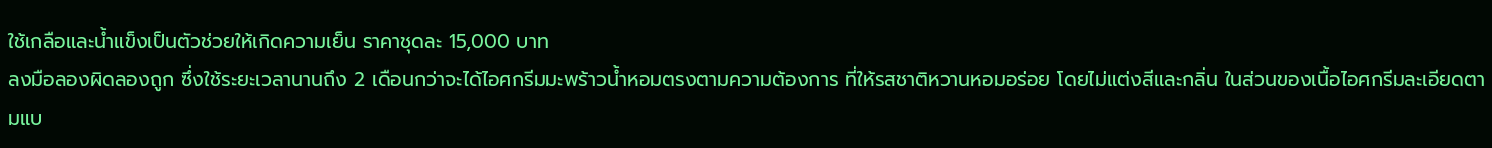ใช้เกลือและน้ำแข็งเป็นตัวช่วยให้เกิดความเย็น ราคาชุดละ 15,000 บาท
ลงมือลองผิดลองถูก ซึ่งใช้ระยะเวลานานถึง 2 เดือนกว่าจะได้ไอศกรีมมะพร้าวน้ำหอมตรงตามความต้องการ ที่ให้รสชาติหวานหอมอร่อย โดยไม่แต่งสีและกลิ่น ในส่วนของเนื้อไอศกรีมละเอียดตามแบ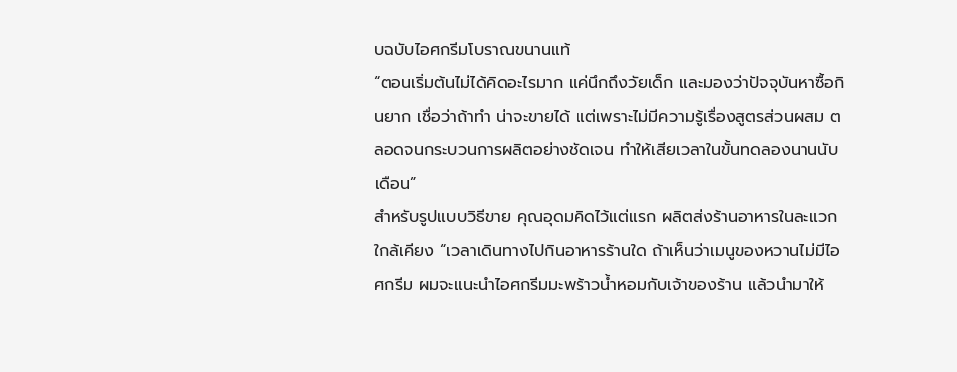บฉบับไอศกรีมโบราณขนานแท้
“ตอนเริ่มต้นไม่ได้คิดอะไรมาก แค่นึกถึงวัยเด็ก และมองว่าปัจจุบันหาซื้อกินยาก เชื่อว่าถ้าทำ น่าจะขายได้ แต่เพราะไม่มีความรู้เรื่องสูตรส่วนผสม ตลอดจนกระบวนการผลิตอย่างชัดเจน ทำให้เสียเวลาในขั้นทดลองนานนับเดือน”
สำหรับรูปแบบวิธีขาย คุณอุดมคิดไว้แต่แรก ผลิตส่งร้านอาหารในละแวกใกล้เคียง “เวลาเดินทางไปกินอาหารร้านใด ถ้าเห็นว่าเมนูของหวานไม่มีไอศกรีม ผมจะแนะนำไอศกรีมมะพร้าวน้ำหอมกับเจ้าของร้าน แล้วนำมาให้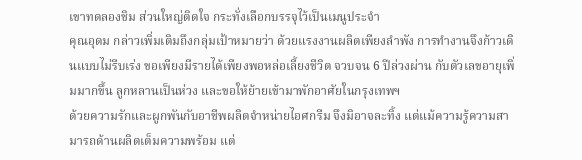เขาทดลองชิม ส่วนใหญ่ติดใจ กระทั่งเลือกบรรจุไว้เป็นเมนูประจำ
คุณอุดม กล่าวเพิ่มเติมถึงกลุ่มเป้าหมายว่า ด้วยแรงงานผลิตเพียงลำพัง การทำงานจึงก้าวเดินแบบไม่รีบเร่ง ขอเพียงมีรายได้เพียงพอหล่อเลี้ยงชีวิต จวบจน 6 ปีล่วงผ่าน กับตัวเลขอายุเพิ่มมากขึ้น ลูกหลานเป็นห่วง และขอให้ย้ายเข้ามาพักอาศัยในกรุงเทพฯ
ด้วยความรักและผูกพันกับอาชีพผลิตจำหน่ายไอศกรีม จึงมิอาจละทิ้ง แต่แม้ความรู้ความสามารถด้านผลิตเต็มความพร้อม แต่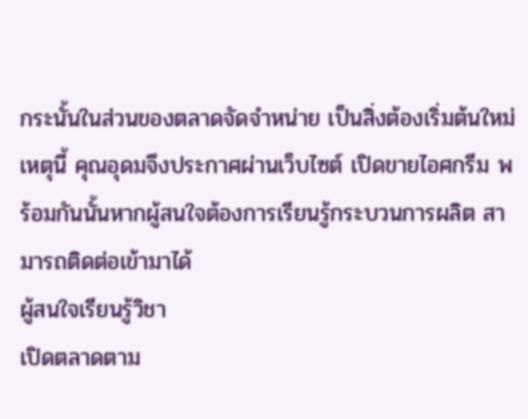กระนั้นในส่วนของตลาดจัดจำหน่าย เป็นสิ่งต้องเริ่มต้นใหม่ เหตุนี้ คุณอุดมจึงประกาศผ่านเว็บไซต์ เปิดขายไอศกรีม พร้อมกันนั้นหากผู้สนใจต้องการเรียนรู้กระบวนการผลิต สามารถติดต่อเข้ามาได้
ผู้สนใจเรียนรู้วิชา
เปิดตลาดตาม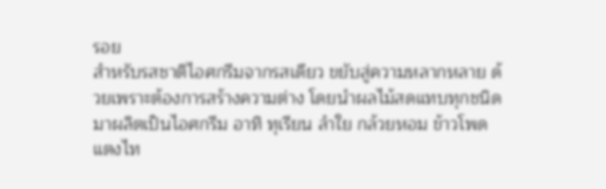รอย
สำหรับรสชาติไอศกรีมจากรสเดียว ขยับสู่ความหลากหลาย ด้วยเพราะต้องการสร้างความต่าง โดยนำผลไม้สดแทบทุกชนิดมาผลิตเป็นไอศกรีม อาทิ ทุเรียน ลำใย กล้วยหอม ข้าวโพด แตงไท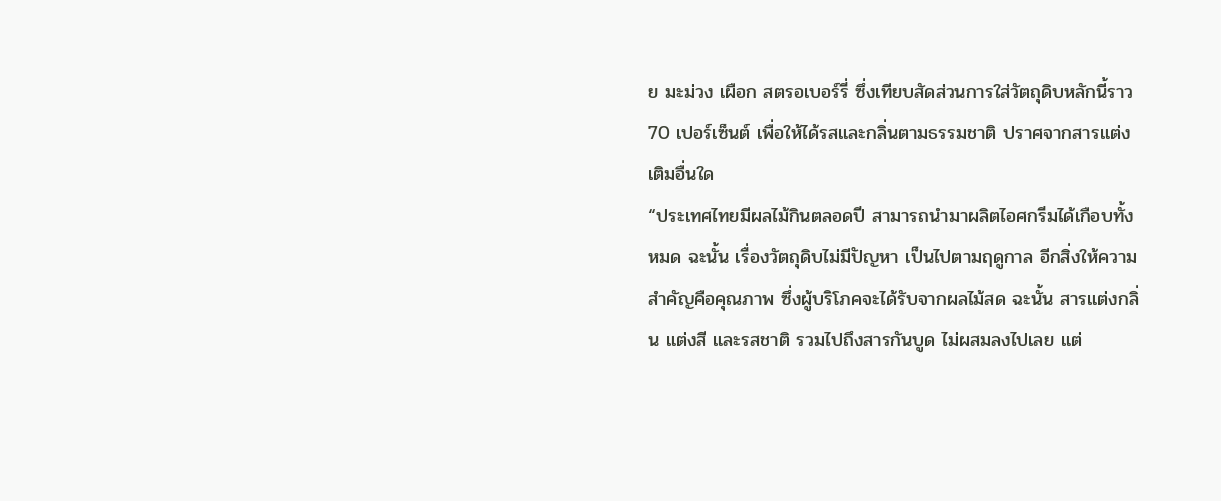ย มะม่วง เผือก สตรอเบอร์รี่ ซึ่งเทียบสัดส่วนการใส่วัตถุดิบหลักนี้ราว 70 เปอร์เซ็นต์ เพื่อให้ได้รสและกลิ่นตามธรรมชาติ ปราศจากสารแต่งเติมอื่นใด
“ประเทศไทยมีผลไม้กินตลอดปี สามารถนำมาผลิตไอศกรีมได้เกือบทั้งหมด ฉะนั้น เรื่องวัตถุดิบไม่มีปัญหา เป็นไปตามฤดูกาล อีกสิ่งให้ความสำคัญคือคุณภาพ ซึ่งผู้บริโภคจะได้รับจากผลไม้สด ฉะนั้น สารแต่งกลิ่น แต่งสี และรสชาติ รวมไปถึงสารกันบูด ไม่ผสมลงไปเลย แต่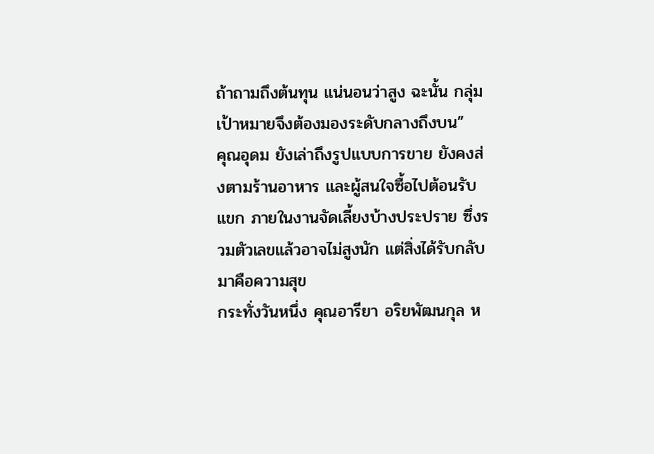ถ้าถามถึงต้นทุน แน่นอนว่าสูง ฉะนั้น กลุ่มเป้าหมายจึงต้องมองระดับกลางถึงบน”
คุณอุดม ยังเล่าถึงรูปแบบการขาย ยังคงส่งตามร้านอาหาร และผู้สนใจซื้อไปต้อนรับแขก ภายในงานจัดเลี้ยงบ้างประปราย ซึ่งรวมตัวเลขแล้วอาจไม่สูงนัก แต่สิ่งได้รับกลับมาคือความสุข
กระทั่งวันหนึ่ง คุณอารียา อริยพัฒนกุล ห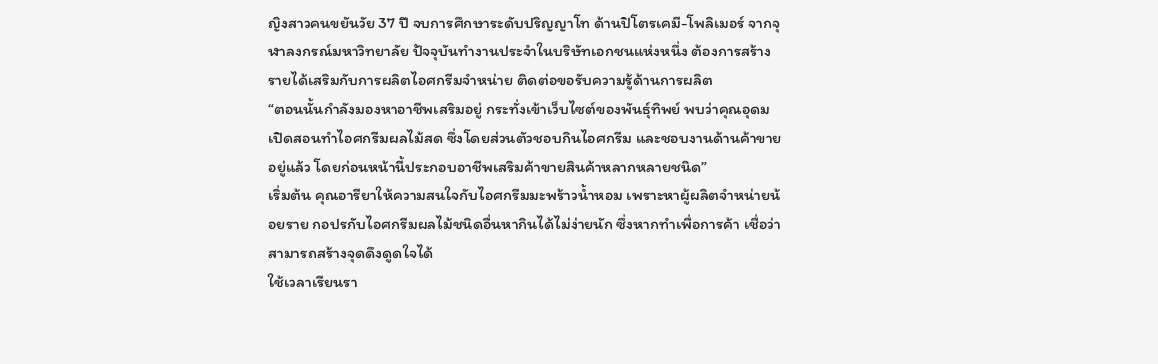ญิงสาวคนขยันวัย 37 ปี จบการศึกษาระดับปริญญาโท ด้านปิโตรเคมี-โพลิเมอร์ จากจุฬาลงกรณ์มหาวิทยาลัย ปัจจุบันทำงานประจำในบริษัทเอกชนแห่งหนึ่ง ต้องการสร้างรายได้เสริมกับการผลิตไอศกรีมจำหน่าย ติดต่อขอรับความรู้ด้านการผลิต
“ตอนนั้นกำลังมองหาอาชีพเสริมอยู่ กระทั่งเข้าเว็บไซต์ของพันธุ์ทิพย์ พบว่าคุณอุดมเปิดสอนทำไอศกรีมผลไม้สด ซึ่งโดยส่วนตัวชอบกินไอศกรีม และชอบงานด้านค้าขายอยู่แล้ว โดยก่อนหน้านี้ประกอบอาชีพเสริมค้าขายสินค้าหลากหลายชนิด”
เริ่มต้น คุณอารียาให้ความสนใจกับไอศกรีมมะพร้าวน้ำหอม เพราะหาผู้ผลิตจำหน่ายน้อยราย กอปรกับไอศกรีมผลไม้ชนิดอื่นหากินได้ไม่ง่ายนัก ซึ่งหากทำเพื่อการค้า เชื่อว่าสามารถสร้างจุดดึงดูดใจได้
ใช้เวลาเรียนรา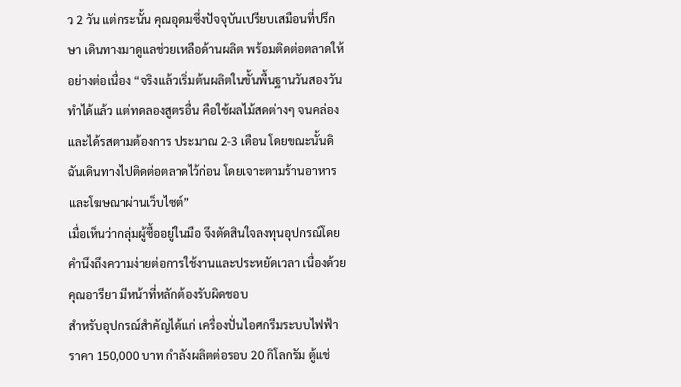ว 2 วัน แต่กระนั้น คุณอุดมซึ่งปัจจุบันเปรียบเสมือนที่ปรึกษา เดินทางมาดูแลช่วยเหลือด้านผลิต พร้อมติดต่อตลาดให้อย่างต่อเนื่อง “จริงแล้วเริ่มต้นผลิตในขั้นพื้นฐานวันสองวันทำได้แล้ว แต่ทดลองสูตรอื่น คือใช้ผลไม้สดต่างๆ จนคล่องและได้รสตามต้องการ ประมาณ 2-3 เดือน โดยขณะนั้นดิฉันเดินทางไปติดต่อตลาดไว้ก่อน โดยเจาะตามร้านอาหาร และโฆษณาผ่านเว็บไซต์”
เมื่อเห็นว่ากลุ่มผู้ซื้ออยู่ในมือ จึงตัดสินใจลงทุนอุปกรณ์โดยคำนึงถึงความง่ายต่อการใช้งานและประหยัดเวลา เนื่องด้วยคุณอารียา มีหน้าที่หลักต้องรับผิดชอบ
สำหรับอุปกรณ์สำคัญได้แก่ เครื่องปั่นไอศกรีมระบบไฟฟ้า ราคา 150,000 บาท กำลังผลิตต่อรอบ 20 กิโลกรัม ตู้แช่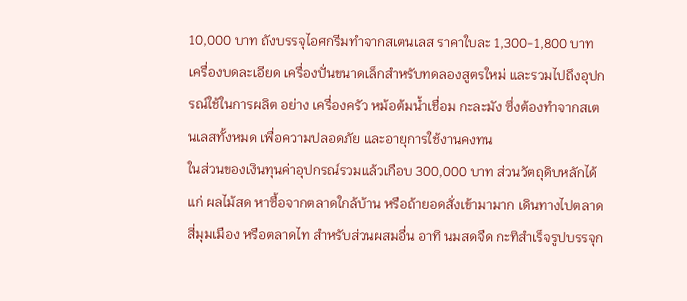10,000 บาท ถังบรรจุไอศกรีมทำจากสเตนเลส ราคาใบละ 1,300-1,800 บาท เครื่องบดละเอียด เครื่องปั่นขนาดเล็กสำหรับทดลองสูตรใหม่ และรวมไปถึงอุปกรณ์ใช้ในการผลิต อย่าง เครื่องครัว หม้อต้มน้ำเชื่อม กะละมัง ซึ่งต้องทำจากสเตนเลสทั้งหมด เพื่อความปลอดภัย และอายุการใช้งานคงทน
ในส่วนของเงินทุนค่าอุปกรณ์รวมแล้วเกือบ 300,000 บาท ส่วนวัตถุดิบหลักได้แก่ ผลไม้สด หาซื้อจากตลาดใกล้บ้าน หรือถ้ายอดสั่งเข้ามามาก เดินทางไปตลาดสี่มุมเมือง หรือตลาดไท สำหรับส่วนผสมอื่น อาทิ นมสดจืด กะทิสำเร็จรูปบรรจุก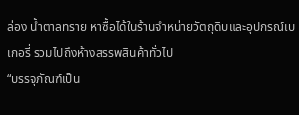ล่อง น้ำตาลทราย หาซื้อได้ในร้านจำหน่ายวัตถุดิบและอุปกรณ์เบเกอรี่ รวมไปถึงห้างสรรพสินค้าทั่วไป
“บรรจุภัณฑ์เป็น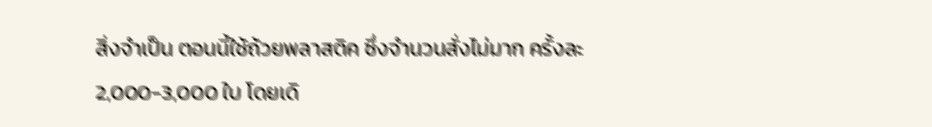สิ่งจำเป็น ตอนนี้ใช้ถ้วยพลาสติค ซึ่งจำนวนสั่งไม่มาก ครั้งละ 2,000-3,000 ใบ โดยเดิ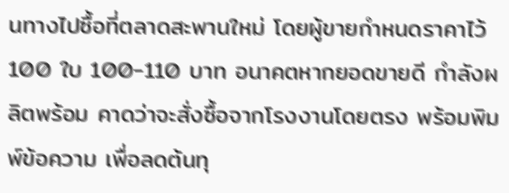นทางไปซื้อที่ตลาดสะพานใหม่ โดยผู้ขายกำหนดราคาไว้ 100 ใบ 100-110 บาท อนาคตหากยอดขายดี กำลังผลิตพร้อม คาดว่าจะสั่งซื้อจากโรงงานโดยตรง พร้อมพิมพ์ข้อความ เพื่อลดต้นทุ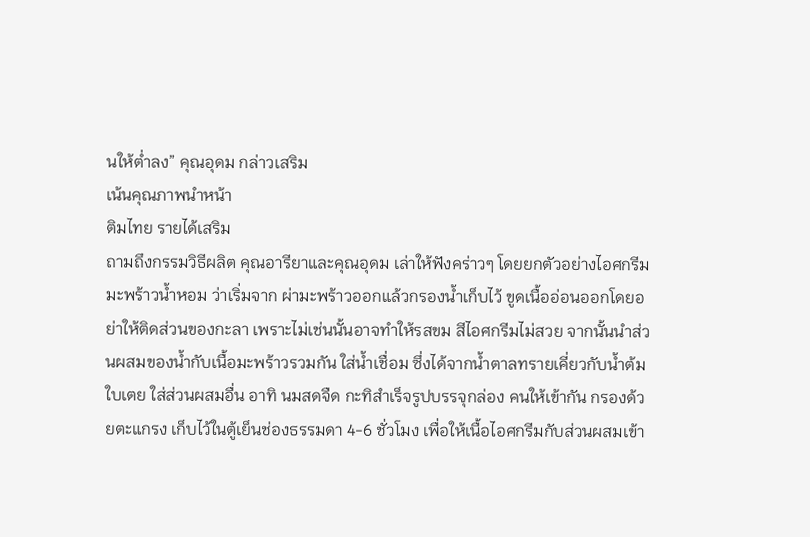นให้ต่ำลง” คุณอุดม กล่าวเสริม
เน้นคุณภาพนำหน้า
ติมไทย รายได้เสริม
ถามถึงกรรมวิธีผลิต คุณอารียาและคุณอุดม เล่าให้ฟังคร่าวๆ โดยยกตัวอย่างไอศกรีมมะพร้าวน้ำหอม ว่าเริ่มจาก ผ่ามะพร้าวออกแล้วกรองน้ำเก็บไว้ ขูดเนื้ออ่อนออกโดยอย่าให้ติดส่วนของกะลา เพราะไม่เช่นนั้นอาจทำให้รสขม สีไอศกรีมไม่สวย จากนั้นนำส่วนผสมของน้ำกับเนื้อมะพร้าวรวมกัน ใส่น้ำเชื่อม ซึ่งได้จากน้ำตาลทรายเคี่ยวกับน้ำต้มใบเตย ใส่ส่วนผสมอื่น อาทิ นมสดจืด กะทิสำเร็จรูปบรรจุกล่อง คนให้เข้ากัน กรองด้วยตะแกรง เก็บไว้ในตู้เย็นช่องธรรมดา 4-6 ชั่วโมง เพื่อให้เนื้อไอศกรีมกับส่วนผสมเข้า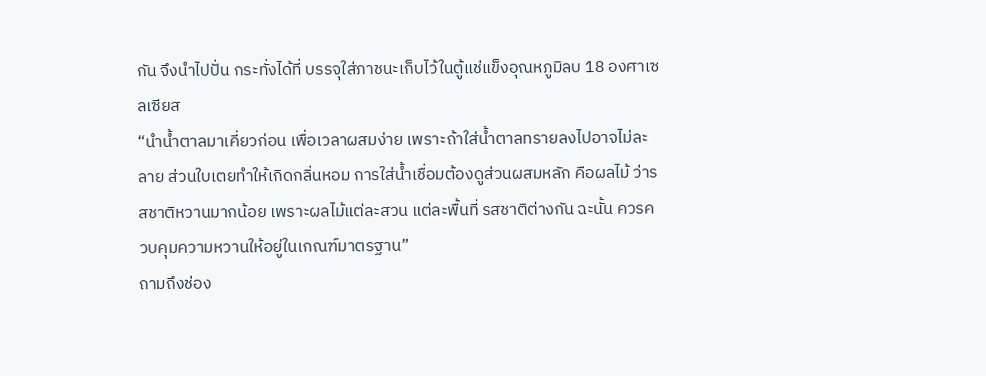กัน จึงนำไปปั่น กระทั่งได้ที่ บรรจุใส่ภาชนะเก็บไว้ในตู้แช่แข็งอุณหภูมิลบ 18 องศาเซลเซียส
“นำน้ำตาลมาเคี่ยวก่อน เพื่อเวลาผสมง่าย เพราะถ้าใส่น้ำตาลทรายลงไปอาจไม่ละลาย ส่วนใบเตยทำให้เกิดกลิ่นหอม การใส่น้ำเชื่อมต้องดูส่วนผสมหลัก คือผลไม้ ว่ารสชาติหวานมากน้อย เพราะผลไม้แต่ละสวน แต่ละพื้นที่ รสชาติต่างกัน ฉะนั้น ควรควบคุมความหวานให้อยู่ในเกณฑ์มาตรฐาน”
ถามถึงช่อง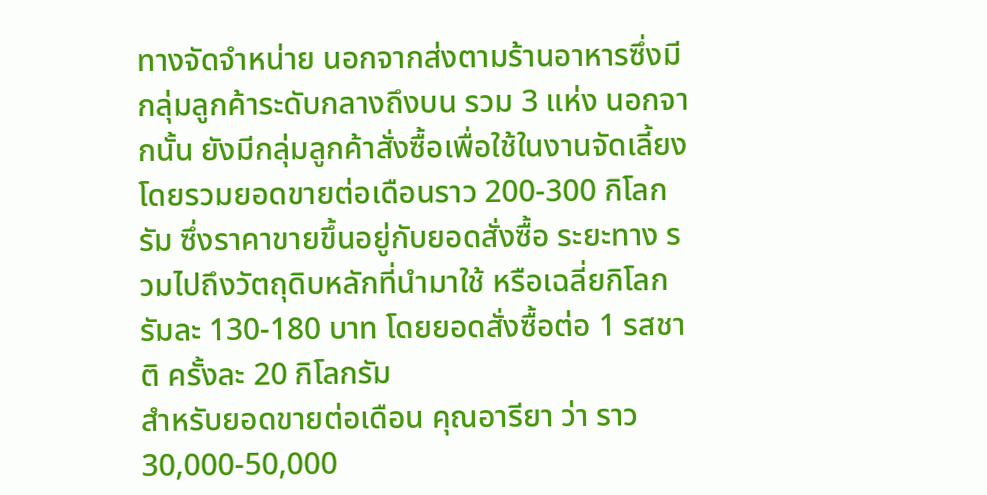ทางจัดจำหน่าย นอกจากส่งตามร้านอาหารซึ่งมีกลุ่มลูกค้าระดับกลางถึงบน รวม 3 แห่ง นอกจากนั้น ยังมีกลุ่มลูกค้าสั่งซื้อเพื่อใช้ในงานจัดเลี้ยง โดยรวมยอดขายต่อเดือนราว 200-300 กิโลกรัม ซึ่งราคาขายขึ้นอยู่กับยอดสั่งซื้อ ระยะทาง รวมไปถึงวัตถุดิบหลักที่นำมาใช้ หรือเฉลี่ยกิโลกรัมละ 130-180 บาท โดยยอดสั่งซื้อต่อ 1 รสชาติ ครั้งละ 20 กิโลกรัม
สำหรับยอดขายต่อเดือน คุณอารียา ว่า ราว 30,000-50,000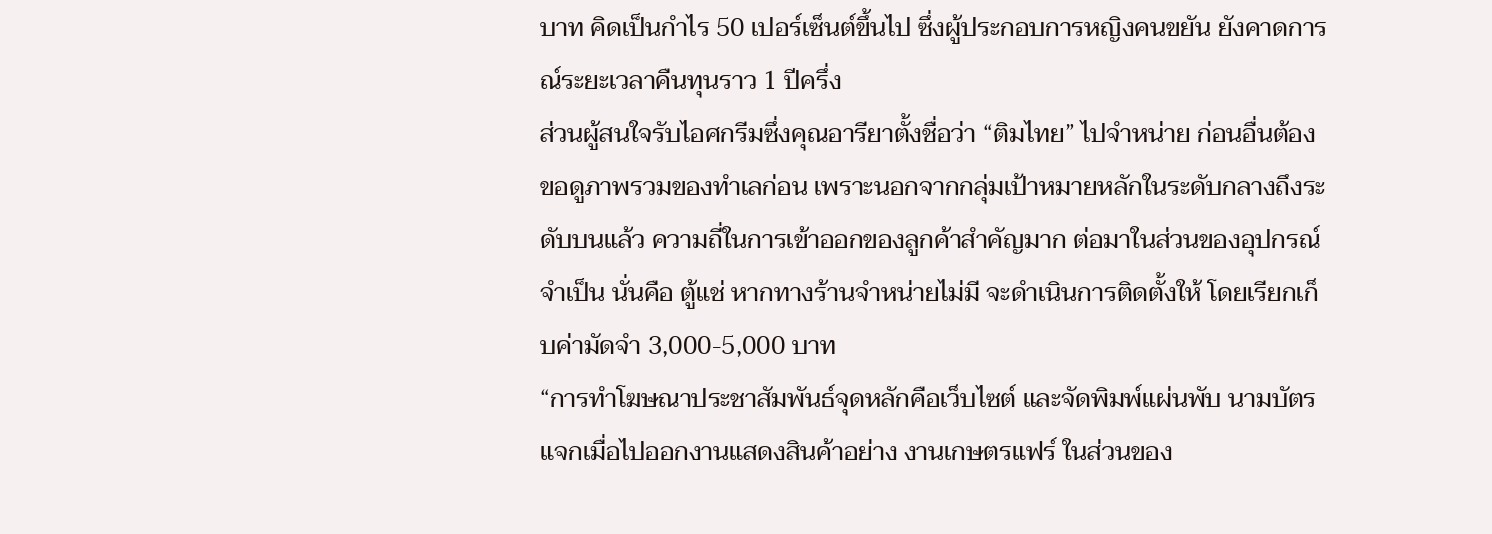บาท คิดเป็นกำไร 50 เปอร์เซ็นต์ขึ้นไป ซึ่งผู้ประกอบการหญิงคนขยัน ยังคาดการณ์ระยะเวลาคืนทุนราว 1 ปีครึ่ง
ส่วนผู้สนใจรับไอศกรีมซึ่งคุณอารียาตั้งชื่อว่า “ติมไทย” ไปจำหน่าย ก่อนอื่นต้องขอดูภาพรวมของทำเลก่อน เพราะนอกจากกลุ่มเป้าหมายหลักในระดับกลางถึงระดับบนแล้ว ความถี่ในการเข้าออกของลูกค้าสำคัญมาก ต่อมาในส่วนของอุปกรณ์จำเป็น นั่นคือ ตู้แช่ หากทางร้านจำหน่ายไม่มี จะดำเนินการติดตั้งให้ โดยเรียกเก็บค่ามัดจำ 3,000-5,000 บาท
“การทำโฆษณาประชาสัมพันธ์จุดหลักคือเว็บไซต์ และจัดพิมพ์แผ่นพับ นามบัตร แจกเมื่อไปออกงานแสดงสินค้าอย่าง งานเกษตรแฟร์ ในส่วนของ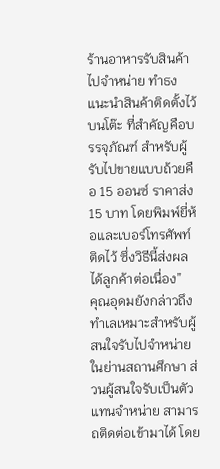ร้านอาหารรับสินค้าไปจำหน่าย ทำธงแนะนำสินค้าติดตั้งไว้บนโต๊ะ ที่สำคัญคือบรรจุภัณฑ์ สำหรับผู้รับไปขายแบบถ้วยคือ 15 ออนซ์ ราคาส่ง 15 บาท โดยพิมพ์ยี่ห้อและเบอร์โทรศัพท์ติดไว้ ซึ่งวิธีนี้ส่งผลได้ลูกค้าต่อเนื่อง”
คุณอุดมยังกล่าวถึงทำเลเหมาะสำหรับผู้สนใจรับไปจำหน่าย ในย่านสถานศึกษา ส่วนผู้สนใจรับเป็นตัวแทนจำหน่าย สามารถติดต่อเข้ามาได้ โดย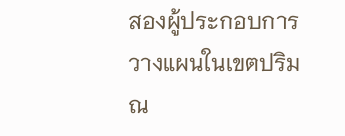สองผู้ประกอบการวางแผนในเขตปริมณ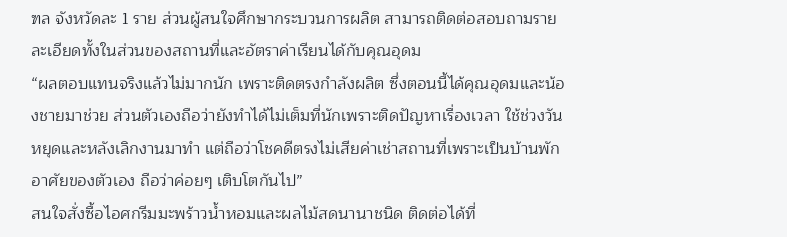ฑล จังหวัดละ 1 ราย ส่วนผู้สนใจศึกษากระบวนการผลิต สามารถติดต่อสอบถามรายละเอียดทั้งในส่วนของสถานที่และอัตราค่าเรียนได้กับคุณอุดม
“ผลตอบแทนจริงแล้วไม่มากนัก เพราะติดตรงกำลังผลิต ซึ่งตอนนี้ได้คุณอุดมและน้องชายมาช่วย ส่วนตัวเองถือว่ายังทำได้ไม่เต็มที่นักเพราะติดปัญหาเรื่องเวลา ใช้ช่วงวันหยุดและหลังเลิกงานมาทำ แต่ถือว่าโชคดีตรงไม่เสียค่าเช่าสถานที่เพราะเป็นบ้านพักอาศัยของตัวเอง ถือว่าค่อยๆ เติบโตกันไป”
สนใจสั่งซื้อไอศกรีมมะพร้าวน้ำหอมและผลไม้สดนานาชนิด ติดต่อได้ที่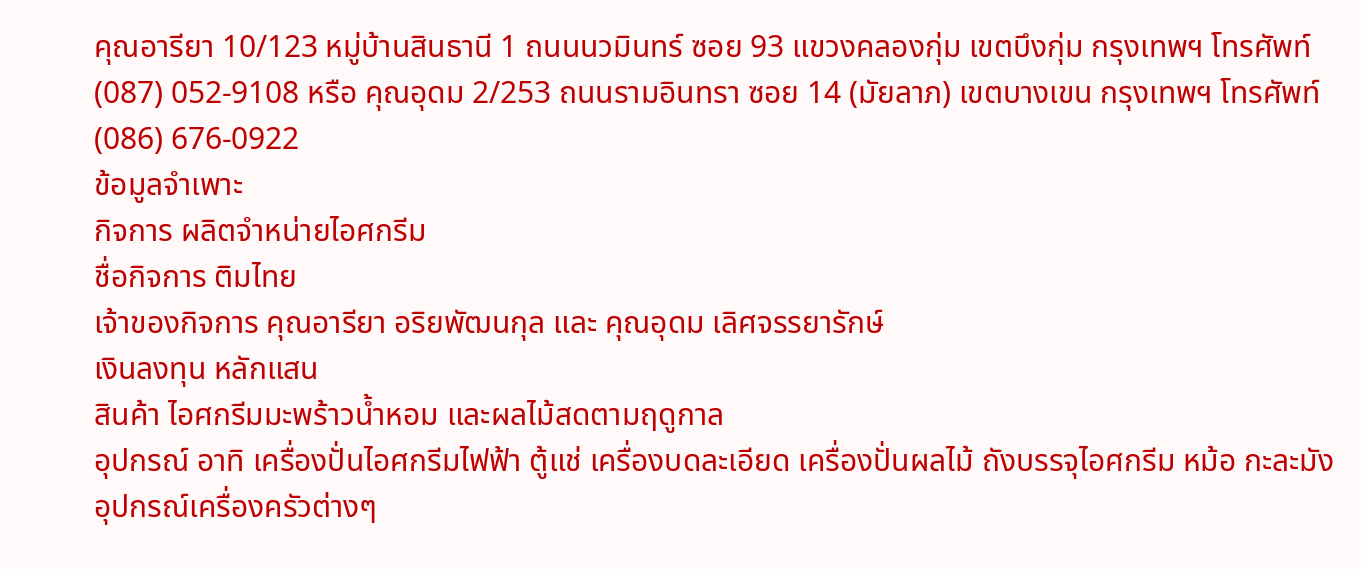คุณอารียา 10/123 หมู่บ้านสินธานี 1 ถนนนวมินทร์ ซอย 93 แขวงคลองกุ่ม เขตบึงกุ่ม กรุงเทพฯ โทรศัพท์ (087) 052-9108 หรือ คุณอุดม 2/253 ถนนรามอินทรา ซอย 14 (มัยลาภ) เขตบางเขน กรุงเทพฯ โทรศัพท์ (086) 676-0922
ข้อมูลจำเพาะ
กิจการ ผลิตจำหน่ายไอศกรีม
ชื่อกิจการ ติมไทย
เจ้าของกิจการ คุณอารียา อริยพัฒนกุล และ คุณอุดม เลิศจรรยารักษ์
เงินลงทุน หลักแสน
สินค้า ไอศกรีมมะพร้าวน้ำหอม และผลไม้สดตามฤดูกาล
อุปกรณ์ อาทิ เครื่องปั่นไอศกรีมไฟฟ้า ตู้แช่ เครื่องบดละเอียด เครื่องปั่นผลไม้ ถังบรรจุไอศกรีม หม้อ กะละมัง อุปกรณ์เครื่องครัวต่างๆ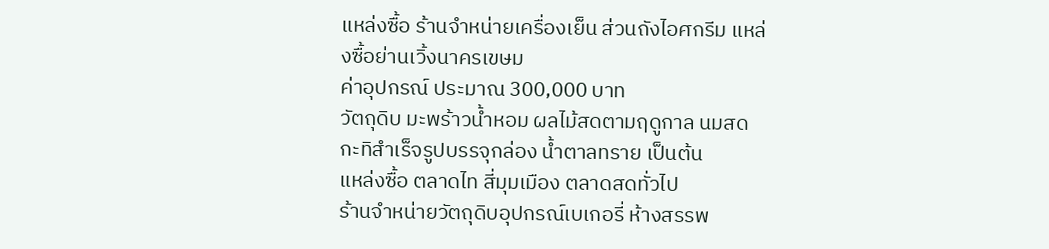แหล่งซื้อ ร้านจำหน่ายเครื่องเย็น ส่วนถังไอศกรีม แหล่งซื้อย่านเวิ้งนาครเขษม
ค่าอุปกรณ์ ประมาณ 300,000 บาท
วัตถุดิบ มะพร้าวน้ำหอม ผลไม้สดตามฤดูกาล นมสด
กะทิสำเร็จรูปบรรจุกล่อง น้ำตาลทราย เป็นต้น
แหล่งซื้อ ตลาดไท สี่มุมเมือง ตลาดสดทั่วไป
ร้านจำหน่ายวัตถุดิบอุปกรณ์เบเกอรี่ ห้างสรรพ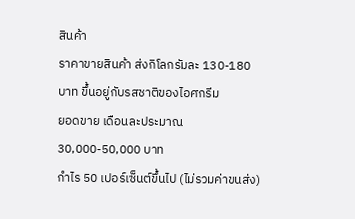สินค้า
ราคาขายสินค้า ส่งกิโลกรัมละ 130-180 บาท ขึ้นอยู่กับรสชาติของไอศกรีม
ยอดขาย เดือนละประมาณ 30,000-50,000 บาท
กำไร 50 เปอร์เซ็นต์ขึ้นไป (ไม่รวมค่าขนส่ง)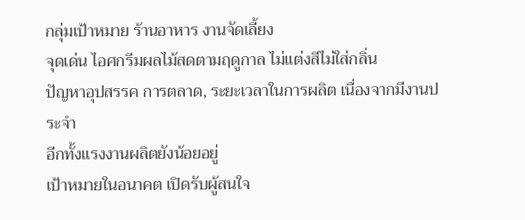กลุ่มเป้าหมาย ร้านอาหาร งานจัดเลี้ยง
จุดเด่น ไอศกรีมผลไม้สดตามฤดูกาล ไม่แต่งสีไม่ใส่กลิ่น
ปัญหาอุปสรรค การตลาด, ระยะเวลาในการผลิต เนื่องจากมีงานประจำ
อีกทั้งแรงงานผลิตยังน้อยอยู่
เป้าหมายในอนาคต เปิดรับผู้สนใจ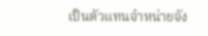เป็นตัวแทนจำหน่ายจัง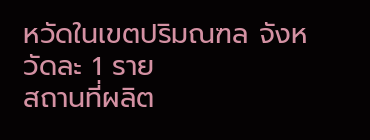หวัดในเขตปริมณฑล จังหวัดละ 1 ราย
สถานที่ผลิต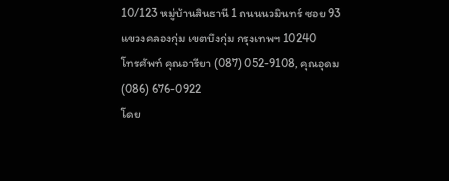10/123 หมู่บ้านสินธานี 1 ถนนนวมินทร์ ซอย 93 แขวงคลองกุ่ม เขตบึงกุ่ม กรุงเทพฯ 10240
โทรศัพท์ คุณอารียา (087) 052-9108, คุณอุดม (086) 676-0922
โดย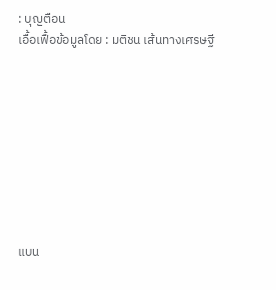: บุญตือน
เอื้อเฟื้อข้อมูลโดย : มติชน เส้นทางเศรษฐี









แบน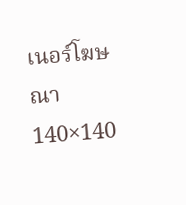เนอร์โฆษณา 140×140